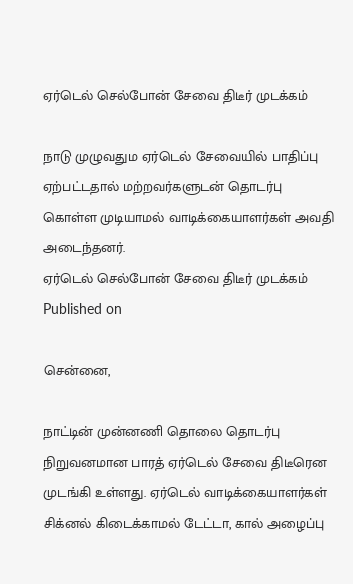ஏர்டெல் செல்போன் சேவை திடீர் முடக்கம்

நாடு முழுவதும ஏர்டெல் சேவையில் பாதிப்பு ஏற்பட்டதால் மற்றவர்களுடன் தொடர்பு கொள்ள முடியாமல் வாடிக்கையாளர்கள் அவதி அடைந்தனர்.
ஏர்டெல் செல்போன் சேவை திடீர் முடக்கம்
Published on

சென்னை,

நாட்டின் முன்னணி தொலை தொடர்பு நிறுவனமான பாரத் ஏர்டெல் சேவை திடீரென முடங்கி உள்ளது. ஏர்டெல் வாடிக்கையாளர்கள் சிக்னல் கிடைக்காமல் டேட்டா, கால் அழைப்பு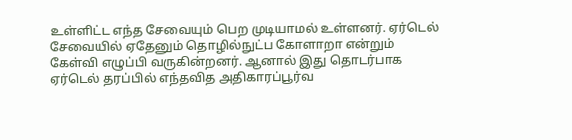உள்ளிட்ட எந்த சேவையும் பெற முடியாமல் உள்ளனர். ஏர்டெல் சேவையில் ஏதேனும் தொழில்நுட்ப கோளாறா என்றும் கேள்வி எழுப்பி வருகின்றனர். ஆனால் இது தொடர்பாக ஏர்டெல் தரப்பில் எந்தவித அதிகாரப்பூர்வ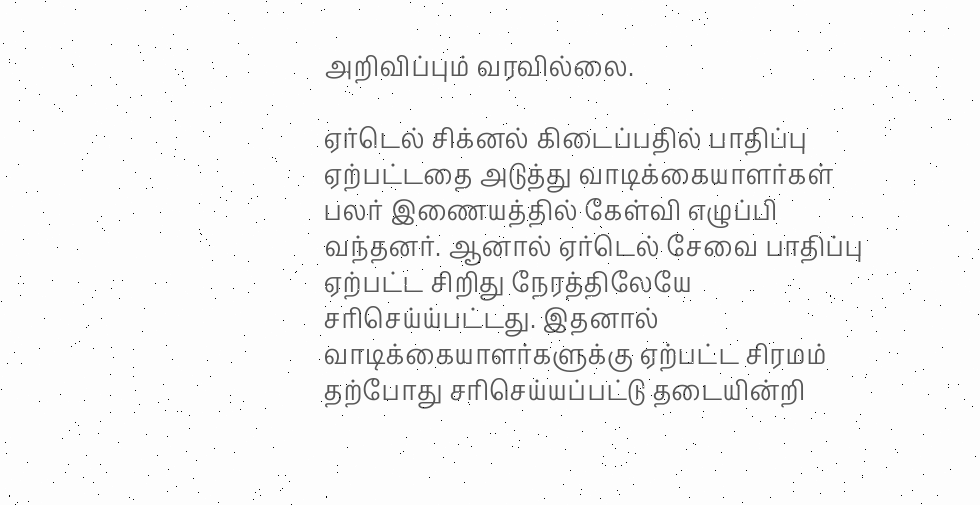அறிவிப்பும் வரவில்லை.

ஏர்டெல் சிக்னல் கிடைப்பதில் பாதிப்பு ஏற்பட்டதை அடுத்து வாடிக்கையாளர்கள் பலர் இணையத்தில் கேள்வி எழுப்பி வந்தனர். ஆனால் ஏர்டெல் சேவை பாதிப்பு ஏற்பட்ட சிறிது நேரத்திலேயே சரிசெய்ய்பட்டது. இதனால் வாடிக்கையாளர்களுக்கு ஏற்பட்ட சிரமம் தற்போது சரிசெய்யப்பட்டு தடையின்றி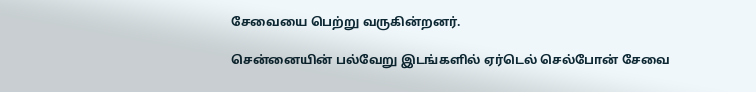சேவையை பெற்று வருகின்றனர்.

சென்னையின் பல்வேறு இடங்களில் ஏர்டெல் செல்போன் சேவை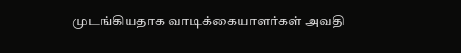முடங்கியதாக வாடிக்கையாளர்கள் அவதி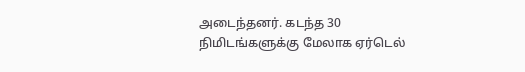அடைந்தனர். கடந்த 30 நிமிடங்களுக்கு மேலாக ஏர்டெல்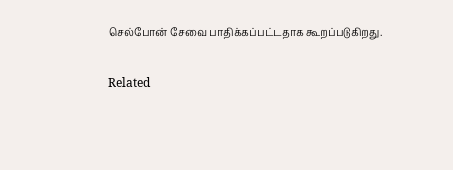செல்போன் சேவை பாதிக்கப்பட்டதாக கூறப்படுகிறது.

Related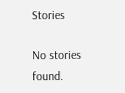Stories

No stories found.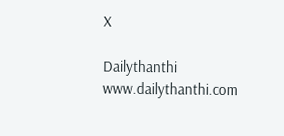X

Dailythanthi
www.dailythanthi.com